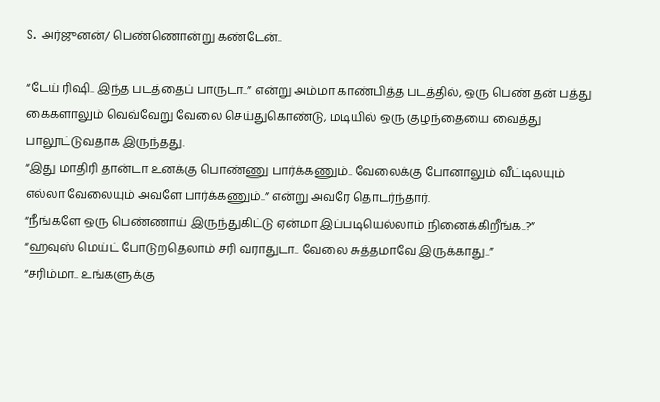S. அர்ஜுனன்/ பெண்ணொன்று கண்டேன்..

“டேய் ரிஷி.. இந்த படத்தைப் பாருடா..” என்று அம்மா காண்பித்த படத்தில், ஒரு பெண் தன் பத்து கைகளாலும் வெவ்வேறு வேலை செய்துகொண்டு, மடியில் ஒரு குழந்தையை வைத்து பாலூட்டுவதாக இருந்தது.
“இது மாதிரி தான்டா உனக்கு பொண்ணு பார்க்கணும்.. வேலைக்கு போனாலும் வீட்டிலயும் எல்லா வேலையும் அவளே பார்க்கணும்..” என்று அவரே தொடர்ந்தார்.
“நீங்களே ஒரு பெண்ணாய் இருந்துகிட்டு ஏன்மா இப்படியெல்லாம் நினைக்கிறீங்க..?”
“ஹவுஸ் மெய்ட் போடுறதெலாம் சரி வராதுடா.. வேலை சுத்தமாவே இருக்காது..”
“சரிம்மா.. உங்களுக்கு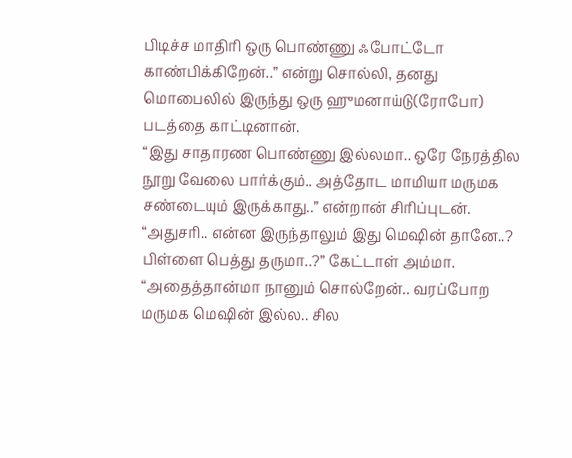பிடிச்ச மாதிரி ஒரு பொண்ணு ஃபோட்டோ காண்பிக்கிறேன்..” என்று சொல்லி, தனது மொபைலில் இருந்து ஒரு ஹுமனாய்டு(ரோபோ) படத்தை காட்டினான்.
“இது சாதாரண பொண்ணு இல்லமா.. ஒரே நேரத்தில நூறு வேலை பார்க்கும்.. அத்தோட மாமியா மருமக சண்டையும் இருக்காது..” என்றான் சிரிப்புடன்.
“அதுசரி.. என்ன இருந்தாலும் இது மெஷின் தானே..? பிள்ளை பெத்து தருமா..?” கேட்டாள் அம்மா.
“அதைத்தான்மா நானும் சொல்றேன்.. வரப்போற மருமக மெஷின் இல்ல.. சில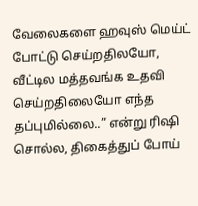வேலைகளை ஹவுஸ் மெய்ட் போட்டு செய்றதிலயோ, வீட்டில மத்தவங்க உதவி செய்றதிலையோ எந்த தப்புமில்லை..” என்று ரிஷி சொல்ல, திகைத்துப் போய்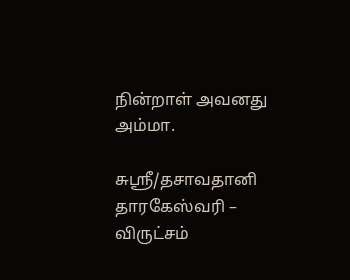நின்றாள் அவனது அம்மா.

சுஸ்ரீ/தசாவதானி தாரகேஸ்வரி – விருட்சம்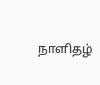நாளிதழ்